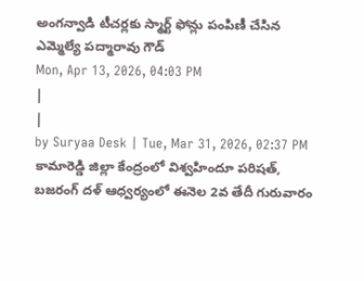అంగన్వాడి టీచర్లకు స్మార్ట్ ఫోన్లు పంపిణీ చేసిన ఎమ్మెల్యే పద్మారావు గౌడ్
Mon, Apr 13, 2026, 04:03 PM
|
|
by Suryaa Desk | Tue, Mar 31, 2026, 02:37 PM
కామారెడ్డి జిల్లా కేంద్రంలో విశ్వహిందూ పరిషత్, బజరంగ్ దళ్ ఆధ్వర్యంలో ఈనెల 2వ తేదీ గురువారం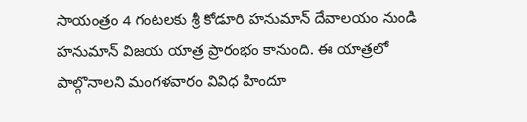సాయంత్రం 4 గంటలకు శ్రీ కోడూరి హనుమాన్ దేవాలయం నుండి హనుమాన్ విజయ యాత్ర ప్రారంభం కానుంది. ఈ యాత్రలో పాల్గొనాలని మంగళవారం వివిధ హిందూ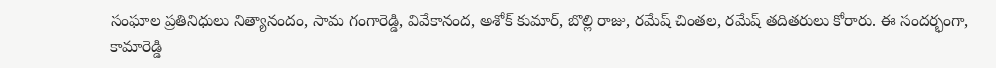సంఘాల ప్రతినిధులు నిత్యానందం, సామ గంగారెడ్డి, వివేకానంద, అశోక్ కుమార్, బొల్లి రాజు, రమేష్ చింతల, రమేష్ తదితరులు కోరారు. ఈ సందర్భంగా, కామారెడ్డి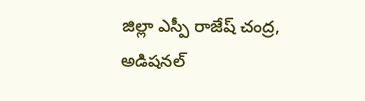జిల్లా ఎస్పీ రాజేష్ చంద్ర, అడిషనల్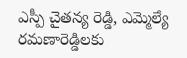ఎస్పీ చైతన్య రెడ్డి, ఎమ్మెల్యే రమణారెడ్డిలకు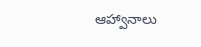ఆహ్వానాలు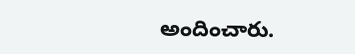అందించారు.